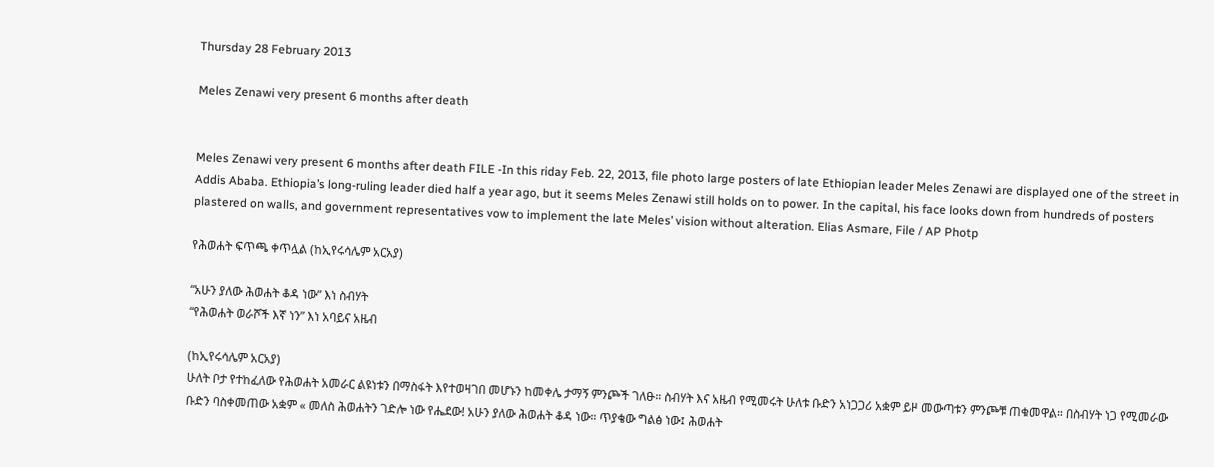Thursday 28 February 2013

Meles Zenawi very present 6 months after death


Meles Zenawi very present 6 months after death FILE -In this riday Feb. 22, 2013, file photo large posters of late Ethiopian leader Meles Zenawi are displayed one of the street in Addis Ababa. Ethiopia’s long-ruling leader died half a year ago, but it seems Meles Zenawi still holds on to power. In the capital, his face looks down from hundreds of posters plastered on walls, and government representatives vow to implement the late Meles’ vision without alteration. Elias Asmare, File / AP Photp

የሕወሐት ፍጥጫ ቀጥሏል (ከኢየሩሳሌም አርአያ)

“አሁን ያለው ሕወሐት ቆዳ ነው” እነ ስብሃት
“የሕወሐት ወራሾች እኛ ነን” እነ አባይና አዜብ

(ከኢየሩሳሌም አርአያ)
ሁለት ቦታ የተከፈለው የሕወሐት አመራር ልዩነቱን በማስፋት እየተወዛገበ መሆኑን ከመቀሌ ታማኝ ምንጮች ገለፁ። ስብሃት እና አዜብ የሚመሩት ሁለቱ ቡድን አነጋጋሪ አቋም ይዞ መውጣቱን ምንጮቹ ጠቁመዋል። በስብሃት ነጋ የሚመራው ቡድን ባስቀመጠው አቋም « መለስ ሕወሐትን ገድሎ ነው የሔደው! አሁን ያለው ሕወሐት ቆዳ ነው። ጥያቄው ግልፅ ነው፤ ሕወሐት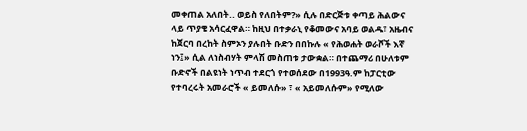መቀጠል አለበት.. ወይስ የለበትም?» ሲሉ በድርጅቱ ቀጣይ ሕልውና ላይ ጥያቄ አሳርፈዋል። ከዚህ በተቃራኒ የቆመውና አባይ ወልዱ፣ አዜብና ከጀርባ በረከት ስምኦን ያሉበት ቡድን በበኩሉ « የሕወሐት ወራሾች እኛ ነን፤» ሲል ለነስብሃት ምላሽ መስጠቱ ታውቋል። በተጨማሪ በሁለቱም ቡድኖች በልዩነት ነጥብ ተደርጎ የተወሰደው በ1993ዓ.ም ከፓርቲው የተባረሩት አመራሮች « ይመለሱ» ፣ « አይመለሱም» የሚለው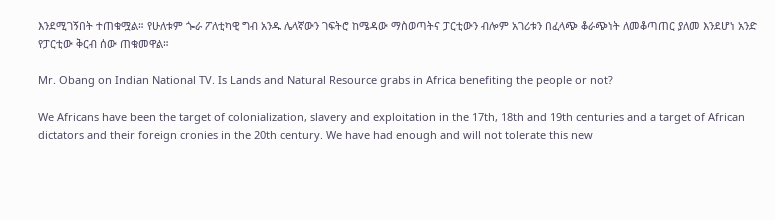እንደሚገኝበት ተጠቁሟል። የሁለቱም ጐራ ፖለቲካዊ ግብ አንዱ ሌላኛውን ገፍትሮ ከሜዳው ማስወጣትና ፓርቲውን ብሎም አገሪቱን በፈላጭ ቆራጭነት ለመቆጣጠር ያለመ እንደሆነ አንድ የፓርቲው ቅርብ ሰው ጠቁመዋል።

Mr. Obang on Indian National TV. Is Lands and Natural Resource grabs in Africa benefiting the people or not?

We Africans have been the target of colonialization, slavery and exploitation in the 17th, 18th and 19th centuries and a target of African dictators and their foreign cronies in the 20th century. We have had enough and will not tolerate this new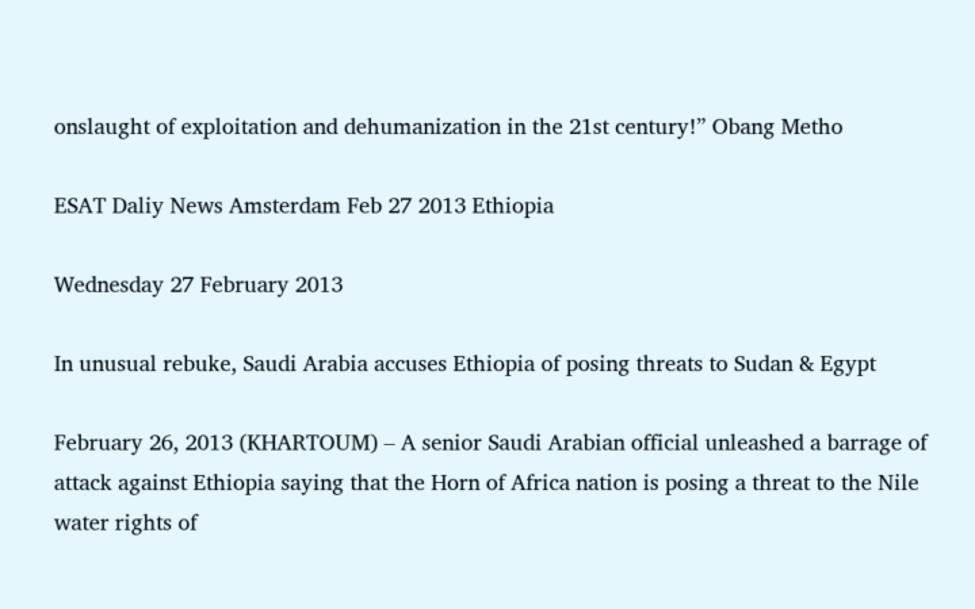onslaught of exploitation and dehumanization in the 21st century!” Obang Metho

ESAT Daliy News Amsterdam Feb 27 2013 Ethiopia

Wednesday 27 February 2013

In unusual rebuke, Saudi Arabia accuses Ethiopia of posing threats to Sudan & Egypt

February 26, 2013 (KHARTOUM) – A senior Saudi Arabian official unleashed a barrage of attack against Ethiopia saying that the Horn of Africa nation is posing a threat to the Nile water rights of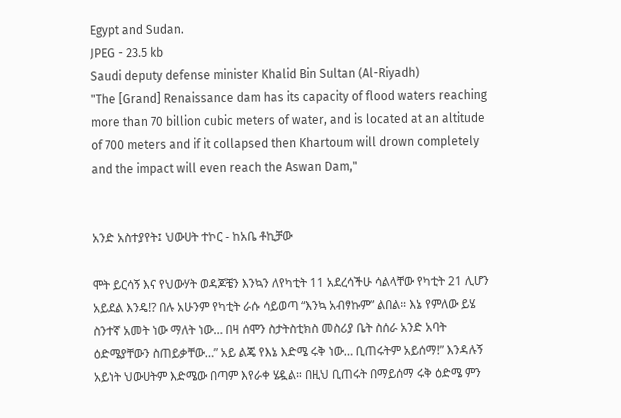Egypt and Sudan.
JPEG - 23.5 kb
Saudi deputy defense minister Khalid Bin Sultan (Al-Riyadh)
"The [Grand] Renaissance dam has its capacity of flood waters reaching more than 70 billion cubic meters of water, and is located at an altitude of 700 meters and if it collapsed then Khartoum will drown completely and the impact will even reach the Aswan Dam,"


አንድ አስተያየት፤ ህውሀት ተኮር - ከአቤ ቶኪቻው

ሞት ይርሳኝ እና የህውሃት ወዳጆቼን እንኳን ለየካቲት 11 አደረሳችሁ ሳልላቸው የካቲት 21 ሊሆን አይደል እንዴ!? በሉ አሁንም የካቲት ራሱ ሳይወጣ “እንኳ አብፃኩም” ልበል። እኔ የምለው ይሄ ስንተኛ አመት ነው ማለት ነው… በዛ ሰሞን ስታትስቲክስ መስሪያ ቤት ስሰራ አንድ አባት ዕድሜያቸውን ስጠይቃቸው…” አይ ልጄ የእኔ እድሜ ሩቅ ነው… ቢጠሩትም አይሰማ!” እንዳሉኝ አይነት ህውሀትም እድሜው በጣም እየራቀ ሄዷል። በዚህ ቢጠሩት በማይሰማ ሩቅ ዕድሜ ምን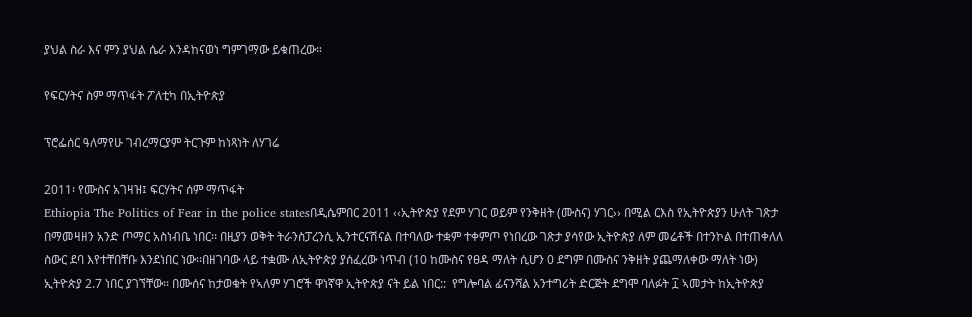ያህል ስራ እና ምን ያህል ሴራ እንዳከናወነ ግምገማው ይቁጠረው።

የፍርሃትና ስም ማጥፋት ፖለቲካ በኢትዮጵያ

ፕሮፌሰር ዓለማየሁ ገብረማርያም ትርጉም ከነጻነት ለሃገሬ

2011፡ የሙስና አገዛዝ፤ ፍርሃትና ሰም ማጥፋት
Ethiopia The Politics of Fear in the police statesበዲሴምበር 2011 ‹‹ኢትዮጵያ የደም ሃገር ወይም የንቅዘት (ሙስና) ሃገር›› በሚል ርእስ የኢትዮጵያን ሁለት ገጽታ በማመዛዘን አንድ ጦማር አስነብቤ ነበር፡፡ በዚያን ወቅት ትራንስፓረንሲ ኢንተርናሽናል በተባለው ተቋም ተቀምጦ የነበረው ገጽታ ያሳየው ኢትዮጵያ ለም መሬቶች በተንኮል በተጠቀለለ ስውር ደባ እየተቸበቸቡ እንደነበር ነው፡፡በዘገባው ላይ ተቋሙ ለኢትዮጵያ ያሰፈረው ነጥብ (10 ከሙስና የፀዳ ማለት ሲሆን 0 ደግም በሙስና ንቅዘት ያጨማለቀው ማለት ነው) ኢትዮጵያ 2.7 ነበር ያገኘቸው፡፡ በሙሰና ከታወቁት የኣለም ሃገሮች ዋነኛዋ ኢትዮጵያ ናት ይል ነበር::  የግሎባል ፊናንሻል አንተግሪት ድርጅት ደግሞ ባለፉት ፲ ኣመታት ከኢትዮጵያ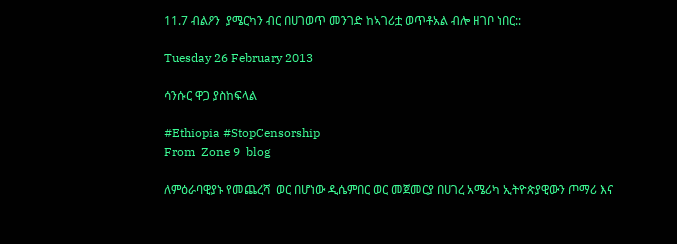11.7 ብልዖን  ያሜርካን ብር በሀገወጥ መንገድ ከኣገሪቷ ወጥቶአል ብሎ ዘገቦ ነበር::

Tuesday 26 February 2013

ሳንሱር ዋጋ ያስከፍላል

#Ethiopia #StopCensorship
From  Zone 9  blog

ለምዕራባዊያኑ የመጨረሻ  ወር በሆነው ዲሴምበር ወር መጀመርያ በሀገረ አሜሪካ ኢትዮጵያዊውን ጦማሪ እና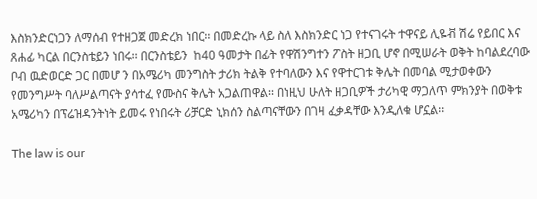እስክንድርነጋን ለማሰብ የተዘጋጀ መድረክ ነበር፡፡ በመድረኩ ላይ ስለ እስክንድር ነጋ የተናገሩት ተዋናይ ሊዬቭ ሽሬ የይበር እና ጸሐፊ ካርል በርንስቴይን ነበሩ፡፡ በርንስቴይን  ከ40 ዓመታት በፊት የዋሽንግተን ፖስት ዘጋቢ ሆኖ በሚሠራት ወቅት ከባልደረባው ቦብ ዉድወርድ ጋር በመሆ ን በአሜሪካ መንግስት ታሪክ ትልቅ የተባለውን እና የዋተርገቱ ቅሌት በመባል ሚታወቀውን የመንግሥት ባለሥልጣናት ያሳተፈ የሙስና ቅሌት አጋልጠዋል፡፡ በነዚህ ሁለት ዘጋቢዎች ታሪካዊ ማጋለጥ ምክንያት በወቅቱ አሜሪካን በፕሬዝዳንትነት ይመሩ የነበሩት ሪቻርድ ኒክሰን ስልጣናቸውን በገዛ ፈቃዳቸው እንዲለቁ ሆኗል፡፡

The law is our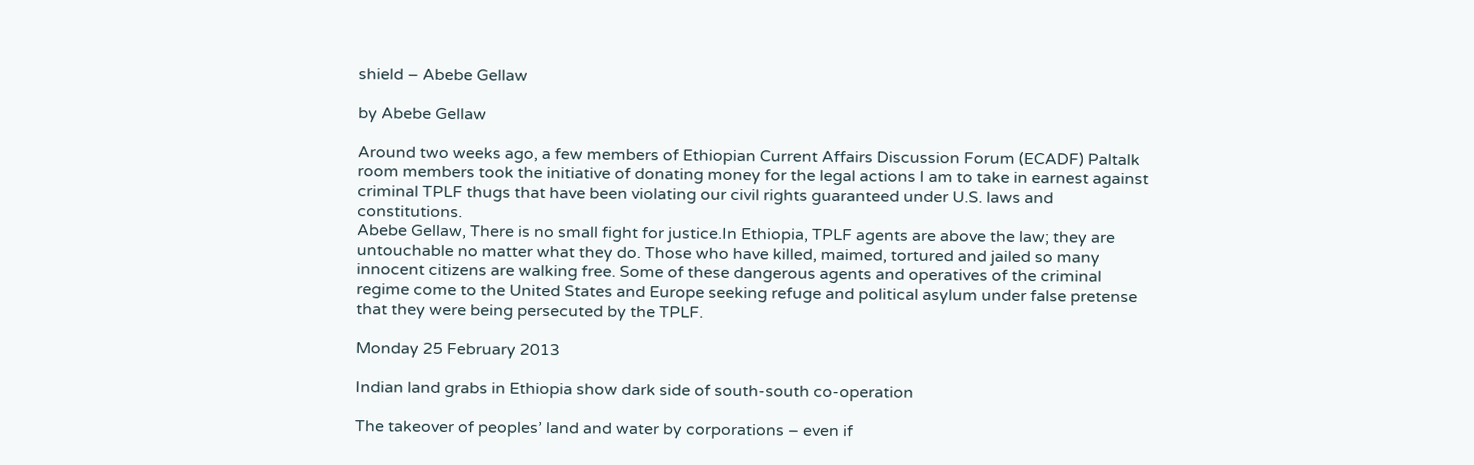shield – Abebe Gellaw

by Abebe Gellaw

Around two weeks ago, a few members of Ethiopian Current Affairs Discussion Forum (ECADF) Paltalk room members took the initiative of donating money for the legal actions I am to take in earnest against criminal TPLF thugs that have been violating our civil rights guaranteed under U.S. laws and constitutions.
Abebe Gellaw, There is no small fight for justice.In Ethiopia, TPLF agents are above the law; they are untouchable no matter what they do. Those who have killed, maimed, tortured and jailed so many innocent citizens are walking free. Some of these dangerous agents and operatives of the criminal regime come to the United States and Europe seeking refuge and political asylum under false pretense that they were being persecuted by the TPLF.

Monday 25 February 2013

Indian land grabs in Ethiopia show dark side of south-south co-operation

The takeover of peoples’ land and water by corporations – even if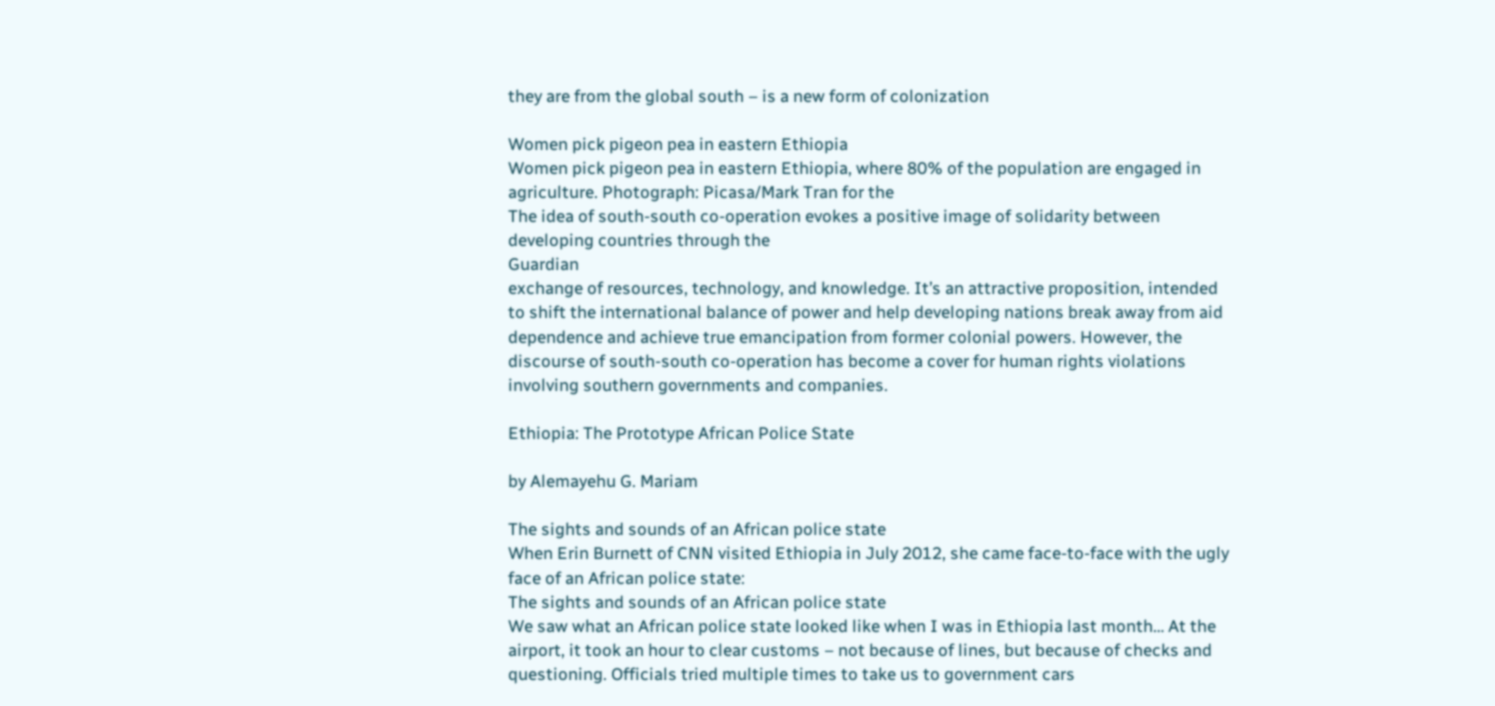they are from the global south – is a new form of colonization

Women pick pigeon pea in eastern Ethiopia
Women pick pigeon pea in eastern Ethiopia, where 80% of the population are engaged in agriculture. Photograph: Picasa/Mark Tran for the
The idea of south-south co-operation evokes a positive image of solidarity between developing countries through the
Guardian
exchange of resources, technology, and knowledge. It’s an attractive proposition, intended to shift the international balance of power and help developing nations break away from aid dependence and achieve true emancipation from former colonial powers. However, the discourse of south-south co-operation has become a cover for human rights violations involving southern governments and companies.

Ethiopia: The Prototype African Police State

by Alemayehu G. Mariam

The sights and sounds of an African police state
When Erin Burnett of CNN visited Ethiopia in July 2012, she came face-to-face with the ugly face of an African police state:
The sights and sounds of an African police state
We saw what an African police state looked like when I was in Ethiopia last month… At the airport, it took an hour to clear customs – not because of lines, but because of checks and questioning. Officials tried multiple times to take us to government cars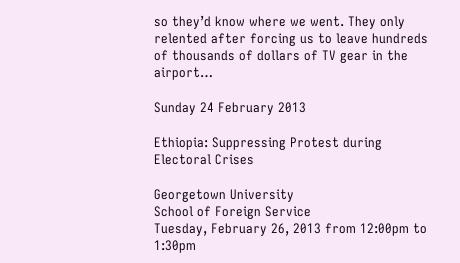so they’d know where we went. They only relented after forcing us to leave hundreds of thousands of dollars of TV gear in the airport…

Sunday 24 February 2013

Ethiopia: Suppressing Protest during Electoral Crises

Georgetown University
School of Foreign Service
Tuesday, February 26, 2013 from 12:00pm to 1:30pm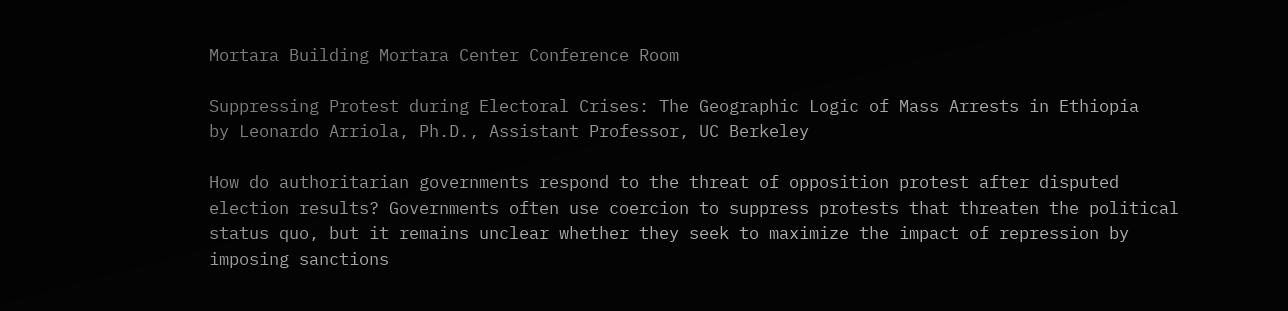Mortara Building Mortara Center Conference Room

Suppressing Protest during Electoral Crises: The Geographic Logic of Mass Arrests in Ethiopia
by Leonardo Arriola, Ph.D., Assistant Professor, UC Berkeley

How do authoritarian governments respond to the threat of opposition protest after disputed election results? Governments often use coercion to suppress protests that threaten the political status quo, but it remains unclear whether they seek to maximize the impact of repression by imposing sanctions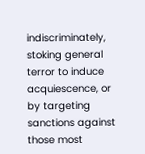indiscriminately, stoking general terror to induce acquiescence, or by targeting sanctions against those most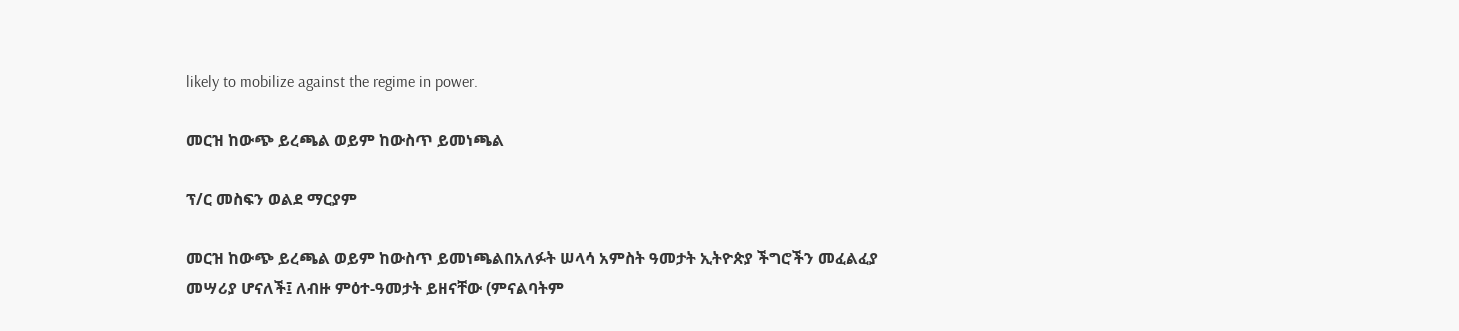likely to mobilize against the regime in power.

መርዝ ከውጭ ይረጫል ወይም ከውስጥ ይመነጫል

ፕ/ር መስፍን ወልደ ማርያም

መርዝ ከውጭ ይረጫል ወይም ከውስጥ ይመነጫልበአለፉት ሠላሳ አምስት ዓመታት ኢትዮጵያ ችግሮችን መፈልፈያ መሣሪያ ሆናለች፤ ለብዙ ምዕተ-ዓመታት ይዘናቸው (ምናልባትም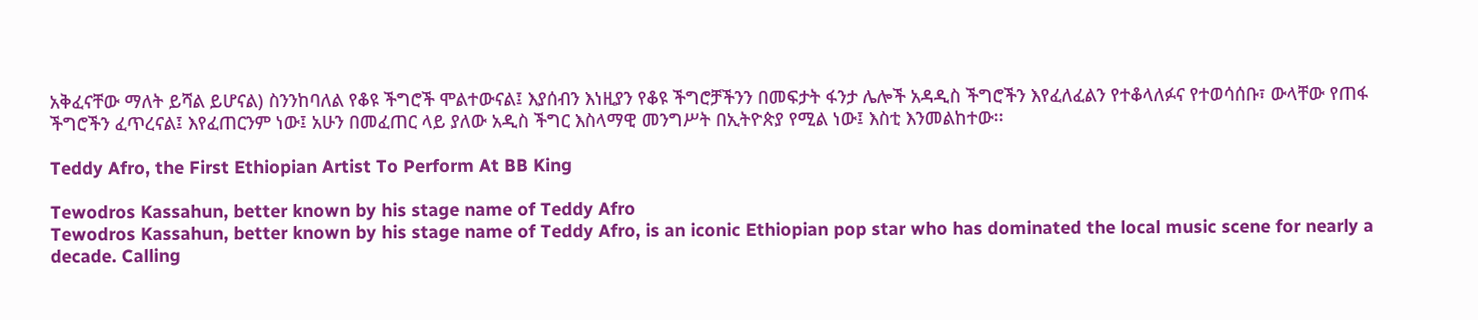አቅፈናቸው ማለት ይሻል ይሆናል) ስንንከባለል የቆዩ ችግሮች ሞልተውናል፤ እያሰብን እነዚያን የቆዩ ችግሮቻችንን በመፍታት ፋንታ ሌሎች አዳዲስ ችግሮችን እየፈለፈልን የተቆላለፉና የተወሳሰቡ፣ ውላቸው የጠፋ ችግሮችን ፈጥረናል፤ እየፈጠርንም ነው፤ አሁን በመፈጠር ላይ ያለው አዲስ ችግር እስላማዊ መንግሥት በኢትዮጵያ የሚል ነው፤ እስቲ እንመልከተው፡፡

Teddy Afro, the First Ethiopian Artist To Perform At BB King

Tewodros Kassahun, better known by his stage name of Teddy Afro
Tewodros Kassahun, better known by his stage name of Teddy Afro, is an iconic Ethiopian pop star who has dominated the local music scene for nearly a decade. Calling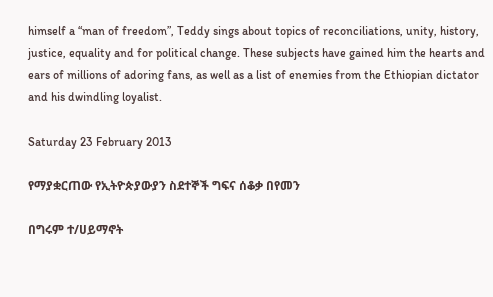himself a “man of freedom”, Teddy sings about topics of reconciliations, unity, history, justice, equality and for political change. These subjects have gained him the hearts and ears of millions of adoring fans, as well as a list of enemies from the Ethiopian dictator and his dwindling loyalist.

Saturday 23 February 2013

የማያቋርጠው የኢትዮጵያውያን ስደተኞች ግፍና ሰቆቃ በየመን

በግሩም ተ/ሀይማኖት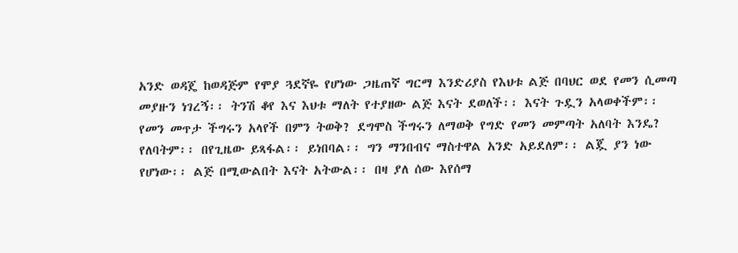አንድ ወዳጄ ከወዳጅም የሞያ ጓደኛዬ የሆነው ጋዜጠኛ ግርማ እንድሪያስ የእህቱ ልጅ በባህር ወደ የመን ሲመጣ መያዙን ነገረኝ፡፡ ትንሽ ቆየ እና እህቱ ማለት የተያዘው ልጅ እናት ደወለች፡፡ እናት ጉዷን አላወቀችም፡፡ የመን መጥታ ችግሩን አላየች በምን ትወቅ? ደግሞስ ችግሩን ለማወቅ የግድ የመን መምጣት አለባት እንዴ? የለባትም፡፡ በየጊዜው ይጻፋል፡፡ ይነበባል፡፡ ግን ማንበብና ማስተዋል አንድ አይደለም፡፡ ልጇ ያን ነው የሆነው፡፡ ልጅ በሚውልበት እናት አትውል፡፡ በዛ ያለ ሰው እየሰማ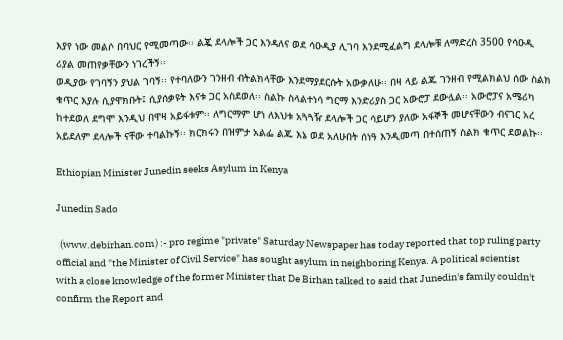እያየ ነው መልሶ በባህር የሚመጣው፡፡ ልጇ ደላሎች ጋር እንዳለና ወደ ሳዑዲያ ሊገባ እንደሚፈልግ ደላሎቹ ለማድረስ 3500 የሳዑዲ ሪያል መጠየቃቸውን ነገረችኝ፡፡
ወዲያው የገባኝን ያህል ገባኝ፡፡ የተባለውን ገንዘብ ብትልክላቸው እንደማያደርሱት አውቃለሁ፡፡ በዛ ላይ ልጁ ገንዘብ የሚልክልህ ሰው ስልክ ቁጥር እያሉ ሲያዋክቡት፤ ሲያሰቃዩት እናቱ ጋር አስደወለ፡፡ ስልኩ ስላልተነሳ ግርማ እንድሪያስ ጋር አውሮፓ ደውሏል፡፡ አውሮፓና አሜሪካ ከተደወለ ደግሞ እንዲህ በዋዛ አይፋቱም፡፡ ለግርማም ሆነ ለእህቱ አጓጓዥ ደላሎች ጋር ሳይሆን ያለው አፋኞች መሆናቸውን ብናገር አረ አይደለም ደላሎች ናቸው ተባልኩኝ፡፡ ክርክሩን በዝምታ አልፌ ልጁ እኔ ወደ አለሁበት ሰነዓ እንዲመጣ በተሰጠኝ ስልክ ቁጥር ደወልኩ፡፡

Ethiopian Minister Junedin seeks Asylum in Kenya

Junedin Sado

  (www.debirhan.com) :- pro regime "private" Saturday Newspaper has today reported that top ruling party official and "the Minister of Civil Service" has sought asylum in neighboring Kenya. A political scientist with a close knowledge of the former Minister that De Birhan talked to said that Junedin's family couldn't confirm the Report and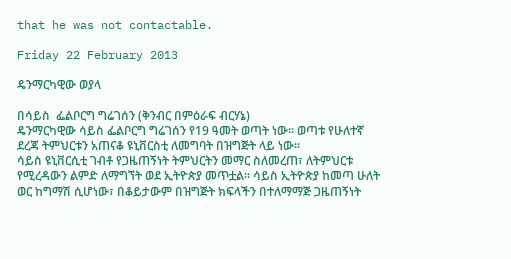that he was not contactable.

Friday 22 February 2013

ዴንማርካዊው ወያላ

በሳይስ  ፌልቦርግ ግሬገሰን (ቅንብር በምዕራፍ ብርሃኔ)
ዴንማርካዊው ሳይስ ፌልቦርግ ግሬገሰን የ19 ዓመት ወጣት ነው፡፡ ወጣቱ የሁለተኛ ደረጃ ትምህርቱን አጠናቆ ዩኒቨርስቲ ለመግባት በዝግጅት ላይ ነው፡፡
ሳይስ ዩኒቨርሲቲ ገብቶ የጋዜጠኝነት ትምህርትን መማር ስለመረጠ፣ ለትምህርቱ የሚረዳውን ልምድ ለማግኘት ወደ ኢትዮጵያ መጥቷል፡፡ ሳይስ ኢትዮጵያ ከመጣ ሁለት ወር ከግማሽ ሲሆነው፣ በቆይታውም በዝግጅት ክፍላችን በተለማማጅ ጋዜጠኝነት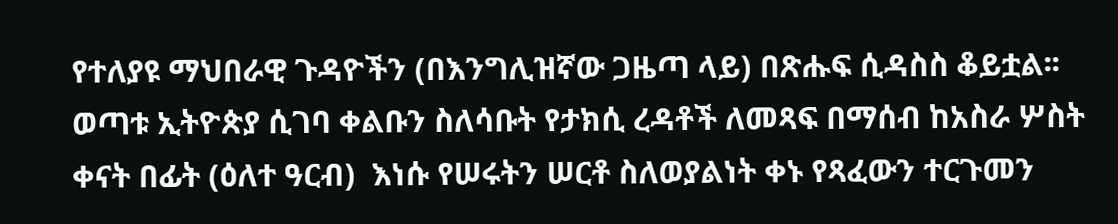የተለያዩ ማህበራዊ ጉዳዮችን (በእንግሊዝኛው ጋዜጣ ላይ) በጽሑፍ ሲዳስስ ቆይቷል፡፡ ወጣቱ ኢትዮጵያ ሲገባ ቀልቡን ስለሳቡት የታክሲ ረዳቶች ለመጻፍ በማሰብ ከአስራ ሦስት ቀናት በፊት (ዕለተ ዓርብ)  እነሱ የሠሩትን ሠርቶ ስለወያልነት ቀኑ የጻፈውን ተርጉመን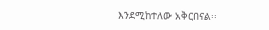እንደሚከተለው አቅርበናል፡፡